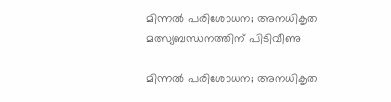മിന്നൽ പരിശോധന; അനധികൃത മത്സ്യബന്ധനത്തിന് പിടിവീണു

മിന്നൽ പരിശോധന; അനധികൃത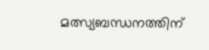മത്സ്യബന്ധനത്തിന്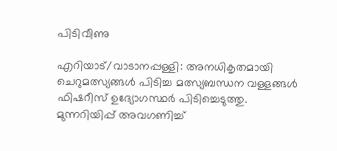പിടിവീണു

എറിയാട്/വാടാനപ്പള്ളി: അനധികൃതമായി ചെറുമത്സ്യങ്ങൾ പിടിച്ച മത്സ്യബന്ധന വള്ളങ്ങൾ ഫിഷറീസ് ഉദ്യോഗസ്ഥർ പിടിച്ചെടുത്തു. മുന്നറിയിപ്പ് അവഗണിച്ച്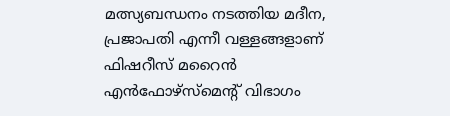മത്സ്യബന്ധനം നടത്തിയ മദീന, പ്രജാപതി എന്നീ വള്ളങ്ങളാണ് ഫിഷറീസ് മറൈൻ എൻഫോഴ്സ്മെന്‍റ് വിഭാഗം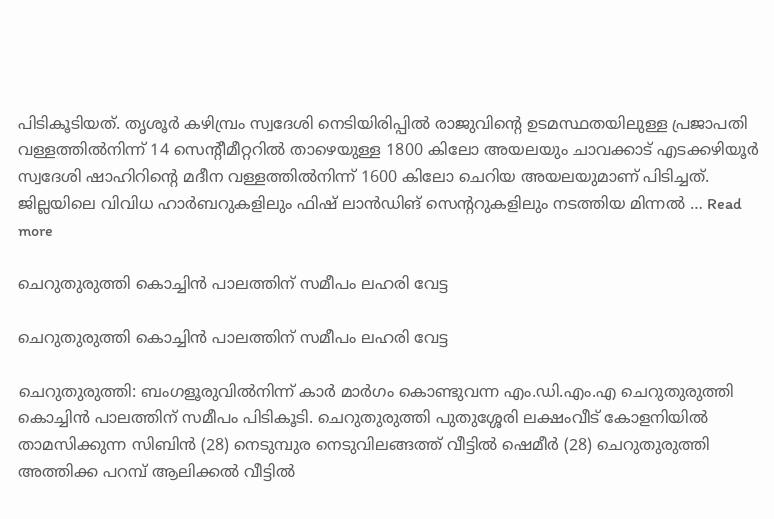പിടികൂടിയത്. തൃശൂർ കഴിമ്പ്രം സ്വദേശി നെടിയിരിപ്പിൽ രാജുവിന്റെ ഉടമസ്ഥതയിലുള്ള പ്രജാപതി വള്ളത്തിൽനിന്ന് 14 സെന്റീമീറ്ററിൽ താഴെയുള്ള 1800 കിലോ അയലയും ചാവക്കാട് എടക്കഴിയൂർ സ്വദേശി ഷാഹിറിന്റെ മദീന വള്ളത്തിൽനിന്ന് 1600 കിലോ ചെറിയ അയലയുമാണ് പിടിച്ചത്. ജില്ലയിലെ വിവിധ ഹാർബറുകളിലും ഫിഷ് ലാൻഡിങ് സെന്‍ററുകളിലും നടത്തിയ മിന്നൽ … Read more

ചെറുതുരുത്തി കൊച്ചിൻ പാലത്തിന് സമീപം ലഹരി വേട്ട

ചെറുതുരുത്തി കൊച്ചിൻ പാലത്തിന് സമീപം ലഹരി വേട്ട

ചെറുതുരുത്തി: ബംഗളൂരുവിൽനിന്ന് കാർ മാർഗം കൊണ്ടുവന്ന എം.ഡി.എം.എ ചെറുതുരുത്തി കൊച്ചിൻ പാലത്തിന് സമീപം പിടികൂടി. ചെറുതുരുത്തി പുതുശ്ശേരി ലക്ഷംവീട് കോളനിയിൽ താമസിക്കുന്ന സിബിൻ (28) നെടുമ്പുര നെടുവിലങ്ങത്ത് വീട്ടിൽ ഷെമീർ (28) ചെറുതുരുത്തി അത്തിക്ക പറമ്പ് ആലിക്കൽ വീട്ടിൽ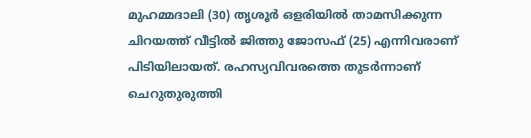മുഹമ്മദാലി (30) തൃശൂർ ഒളരിയിൽ താമസിക്കുന്ന ചിറയത്ത് വീട്ടിൽ ജിത്തു ജോസഫ് (25) എന്നിവരാണ് പിടിയിലായത്. രഹസ്യവിവരത്തെ തുടർന്നാണ് ചെറുതുരുത്തി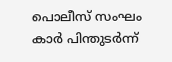പൊലീസ് സംഘം കാർ പിന്തുടർന്ന്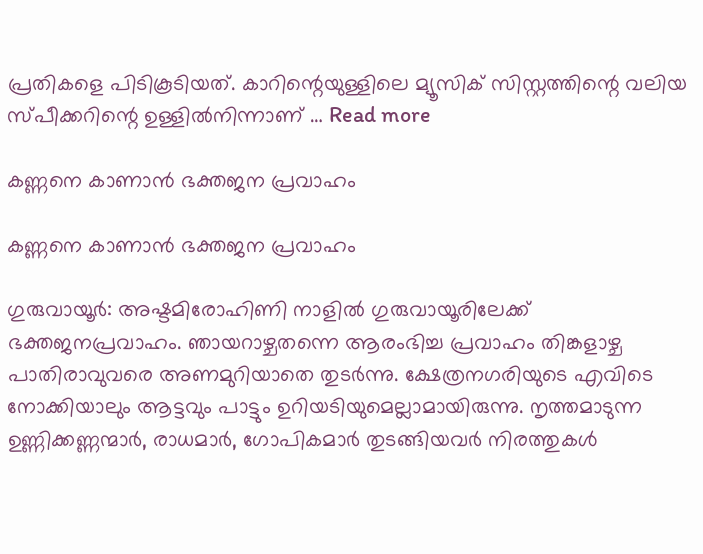പ്രതികളെ പിടികൂടിയത്. കാറിന്റെയുള്ളിലെ മ്യൂസിക് സിസ്റ്റത്തിന്റെ വലിയ സ്പീക്കറിന്റെ ഉള്ളിൽനിന്നാണ് … Read more

കണ്ണനെ കാണാൻ ഭക്തജന പ്രവാഹം

കണ്ണനെ കാണാൻ ഭക്തജന പ്രവാഹം

ഗുരുവായൂര്‍: അഷ്ടമിരോഹിണി നാളിൽ ഗുരുവായൂരിലേക്ക് ഭക്തജനപ്രവാഹം. ഞായറാഴ്ചതന്നെ ആരംഭിച്ച പ്രവാഹം തിങ്കളാഴ്ച പാതിരാവുവരെ അണമുറിയാതെ തുടർന്നു. ക്ഷേത്രനഗരിയുടെ എവിടെ നോക്കിയാലും ആട്ടവും പാട്ടും ഉറിയടിയുമെല്ലാമായിരുന്നു. നൃത്തമാടുന്ന ഉണ്ണിക്കണ്ണന്മാർ, രാധമാർ, ഗോപികമാർ തുടങ്ങിയവർ നിരത്തുകൾ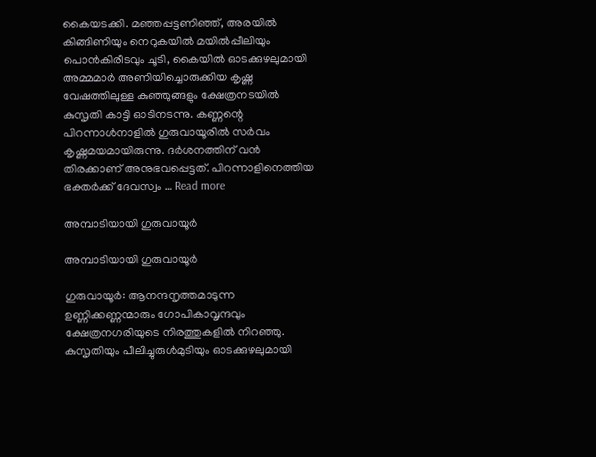കൈയടക്കി. മഞ്ഞപ്പട്ടണിഞ്ഞ്, അരയിൽ കിങ്ങിണിയും നെറുകയിൽ മയിൽപ്പീലിയും പൊൻകിരീടവും ചൂടി, കൈയിൽ ഓടക്കുഴലുമായി അമ്മമാർ അണിയിച്ചൊരുക്കിയ കൃഷ്ണ വേഷത്തിലുള്ള കുഞ്ഞുങ്ങളും ക്ഷേത്രനടയിൽ കുസൃതി കാട്ടി ഓടിനടന്നു. കണ്ണന്റെ പിറന്നാൾനാളിൽ ഗുരുവായൂരിൽ സർവം കൃഷ്ണമയമായിരുന്നു. ദർശനത്തിന് വൻ തിരക്കാണ് അനുഭവപ്പെട്ടത്. പിറന്നാളിനെത്തിയ ഭക്തർക്ക് ദേവസ്വം … Read more

അമ്പാടിയായി ഗുരുവായൂർ

അമ്പാടിയായി ഗുരുവായൂർ

ഗുരുവായൂർ: ആനന്ദനൃത്തമാടുന്ന ഉണ്ണിക്കണ്ണന്മാരും ഗോപികാവൃന്ദവും ക്ഷേത്രനഗരിയുടെ നിരത്തുകളിൽ നിറഞ്ഞു. കുസൃതിയും പീലിച്ചുരുള്‍മുടിയും ഓടക്കുഴലുമായി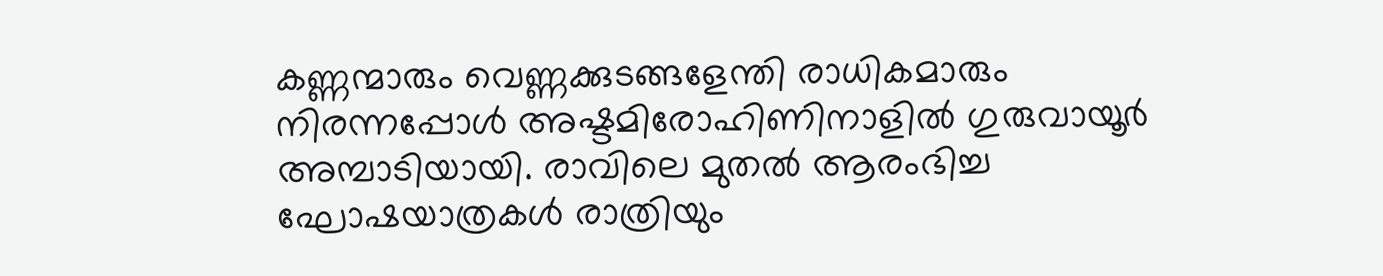കണ്ണന്മാരും വെണ്ണക്കുടങ്ങളേന്തി രാധികമാരും നിരന്നപ്പോൾ അഷ്ടമിരോഹിണിനാളിൽ ഗുരുവായൂർ അമ്പാടിയായി. രാവിലെ മുതൽ ആരംഭിച്ച ഘോഷയാത്രകൾ രാത്രിയും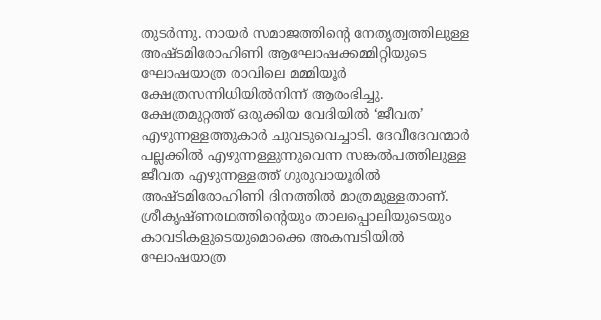തുടർന്നു. നായർ സമാജത്തിന്റെ നേതൃത്വത്തിലുള്ള അഷ്ടമിരോഹിണി ആഘോഷക്കമ്മിറ്റിയുടെ ഘോഷയാത്ര രാവിലെ മമ്മിയൂർ ക്ഷേത്രസന്നിധിയിൽനിന്ന് ആരംഭിച്ചു. ക്ഷേത്രമുറ്റത്ത് ഒരുക്കിയ വേദിയിൽ ‘ജീവത’ എഴുന്നള്ളത്തുകാർ ചുവടുവെച്ചാടി. ദേവീദേവന്മാർ പല്ലക്കിൽ എഴുന്നള്ളുന്നുവെന്ന സങ്കൽപത്തിലുള്ള ജീവത എഴുന്നള്ളത്ത് ഗുരുവായൂരിൽ അഷ്ടമിരോഹിണി ദിനത്തിൽ മാത്രമുള്ളതാണ്. ശ്രീകൃഷ്ണരഥത്തിന്റെയും താലപ്പൊലിയുടെയും കാവടികളുടെയുമൊക്കെ അകമ്പടിയിൽ ഘോഷയാത്ര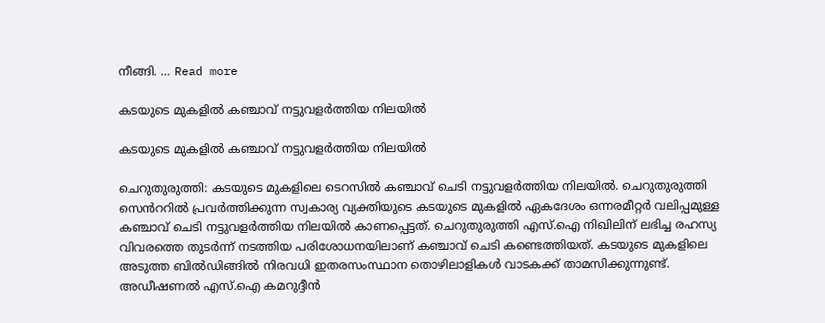നീങ്ങി. … Read more

കടയുടെ മുകളിൽ കഞ്ചാവ് നട്ടുവളർത്തിയ നിലയിൽ

കടയുടെ മുകളിൽ കഞ്ചാവ് നട്ടുവളർത്തിയ നിലയിൽ

ചെറുതുരുത്തി: കടയുടെ മുകളിലെ ടെറസിൽ കഞ്ചാവ് ചെടി നട്ടുവളർത്തിയ നിലയിൽ. ചെറുതുരുത്തി സെൻററിൽ പ്രവർത്തിക്കുന്ന സ്വകാര്യ വ്യക്തിയുടെ കടയുടെ മുകളിൽ ഏകദേശം ഒന്നരമീറ്റർ വലിപ്പമുള്ള കഞ്ചാവ് ചെടി നട്ടുവളർത്തിയ നിലയിൽ കാണപ്പെട്ടത്. ചെറുതുരുത്തി എസ്.ഐ നിഖിലിന് ലഭിച്ച രഹസ്യ വിവരത്തെ തുടർന്ന് നടത്തിയ പരിശോധനയിലാണ് കഞ്ചാവ് ചെടി കണ്ടെത്തിയത്. കടയുടെ മുകളിലെ അടുത്ത ബിൽഡിങ്ങിൽ നിരവധി ഇതരസംസ്ഥാന തൊഴിലാളികൾ വാടകക്ക് താമസിക്കുന്നുണ്ട്. അഡീഷണൽ എസ്.ഐ കമറുദ്ദീൻ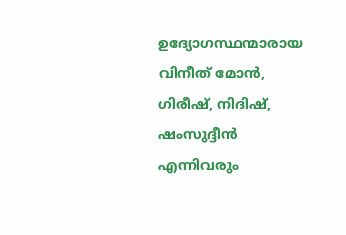ഉദ്യോഗസ്ഥന്മാരായ വിനീത് മോൻ, ഗിരീഷ്, നിദിഷ്, ഷംസുദ്ദീൻ എന്നിവരും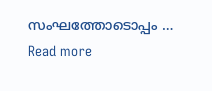സംഘത്തോടൊപ്പം … Read more